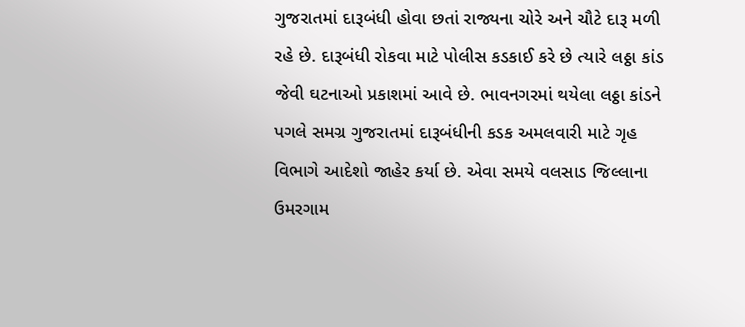ગુજરાતમાં દારૂબંધી હોવા છતાં રાજ્યના ચોરે અને ચૌટે દારૂ મળી રહે છે. દારૂબંધી રોકવા માટે પોલીસ કડકાઈ કરે છે ત્યારે લઠ્ઠા કાંડ જેવી ઘટનાઓ પ્રકાશમાં આવે છે. ભાવનગરમાં થયેલા લઠ્ઠા કાંડને પગલે સમગ્ર ગુજરાતમાં દારૂબંધીની કડક અમલવારી માટે ગૃહ વિભાગે આદેશો જાહેર કર્યા છે. એવા સમયે વલસાડ જિલ્લાના ઉમરગામ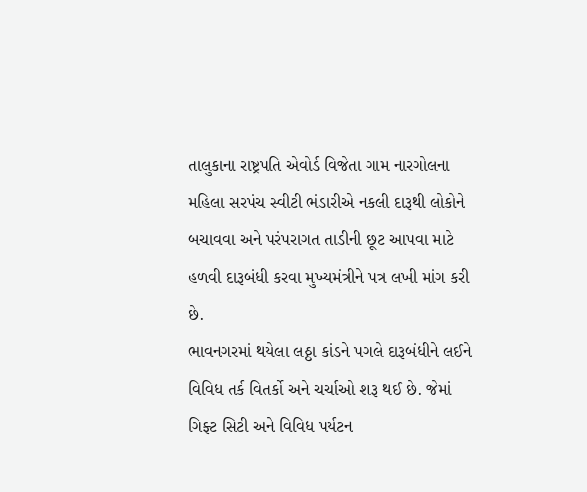તાલુકાના રાષ્ટ્રપતિ એવોર્ડ વિજેતા ગામ નારગોલના મહિલા સરપંચ સ્વીટી ભંડારીએ નકલી દારૂથી લોકોને બચાવવા અને પરંપરાગત તાડીની છૂટ આપવા માટે હળવી દારૂબંધી કરવા મુખ્યમંત્રીને પત્ર લખી માંગ કરી છે.
ભાવનગરમાં થયેલા લઠ્ઠા કાંડને પગલે દારૂબંધીને લઈને વિવિધ તર્ક વિતર્કો અને ચર્ચાઓ શરૂ થઈ છે. જેમાં ગિફ્ટ સિટી અને વિવિધ પર્યટન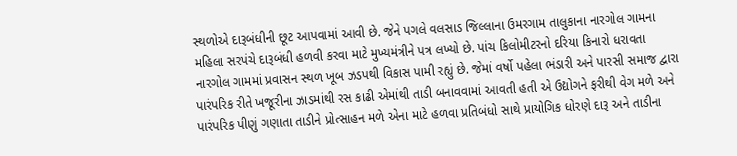સ્થળોએ દારૂબંધીની છૂટ આપવામાં આવી છે. જેને પગલે વલસાડ જિલ્લાના ઉમરગામ તાલુકાના નારગોલ ગામના મહિલા સરપંચે દારૂબંધી હળવી કરવા માટે મુખ્યમંત્રીને પત્ર લખ્યો છે. પાંચ કિલોમીટરનો દરિયા કિનારો ધરાવતા નારગોલ ગામમાં પ્રવાસન સ્થળ ખૂબ ઝડપથી વિકાસ પામી રહ્યું છે. જેમાં વર્ષો પહેલા ભંડારી અને પારસી સમાજ દ્વારા પારંપરિક રીતે ખજૂરીના ઝાડમાંથી રસ કાઢી એમાંથી તાડી બનાવવામાં આવતી હતી એ ઉદ્યોગને ફરીથી વેગ મળે અને પારંપરિક પીણું ગણાતા તાડીને પ્રોત્સાહન મળે એના માટે હળવા પ્રતિબંધો સાથે પ્રાયોગિક ધોરણે દારૂ અને તાડીના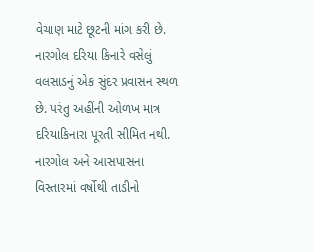વેચાણ માટે છૂટની માંગ કરી છે.
નારગોલ દરિયા કિનારે વસેલું વલસાડનું એક સુંદર પ્રવાસન સ્થળ છે. પરંતુ અહીંની ઓળખ માત્ર દરિયાકિનારા પૂરતી સીમિત નથી. નારગોલ અને આસપાસના વિસ્તારમાં વર્ષોથી તાડીનો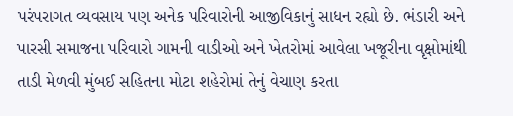પરંપરાગત વ્યવસાય પણ અનેક પરિવારોની આજીવિકાનું સાધન રહ્યો છે. ભંડારી અને પારસી સમાજના પરિવારો ગામની વાડીઓ અને ખેતરોમાં આવેલા ખજૂરીના વૃક્ષોમાંથી તાડી મેળવી મુંબઈ સહિતના મોટા શહેરોમાં તેનું વેચાણ કરતા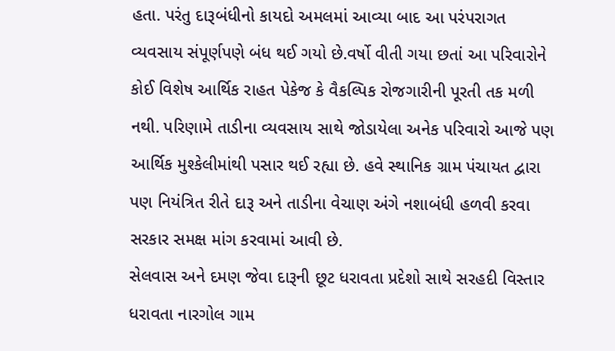હતા. પરંતુ દારૂબંધીનો કાયદો અમલમાં આવ્યા બાદ આ પરંપરાગત વ્યવસાય સંપૂર્ણપણે બંધ થઈ ગયો છે.વર્ષો વીતી ગયા છતાં આ પરિવારોને કોઈ વિશેષ આર્થિક રાહત પેકેજ કે વૈકલ્પિક રોજગારીની પૂરતી તક મળી નથી. પરિણામે તાડીના વ્યવસાય સાથે જોડાયેલા અનેક પરિવારો આજે પણ આર્થિક મુશ્કેલીમાંથી પસાર થઈ રહ્યા છે. હવે સ્થાનિક ગ્રામ પંચાયત દ્વારા પણ નિયંત્રિત રીતે દારૂ અને તાડીના વેચાણ અંગે નશાબંધી હળવી કરવા સરકાર સમક્ષ માંગ કરવામાં આવી છે.
સેલવાસ અને દમણ જેવા દારૂની છૂટ ધરાવતા પ્રદેશો સાથે સરહદી વિસ્તાર ધરાવતા નારગોલ ગામ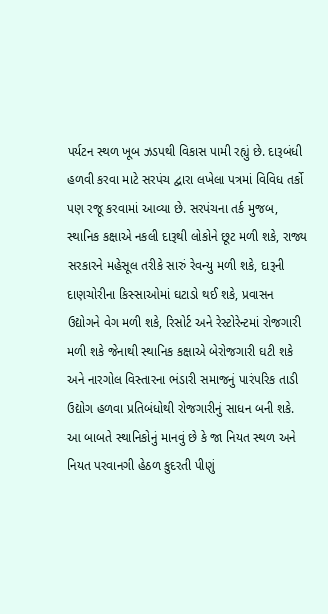પર્યટન સ્થળ ખૂબ ઝડપથી વિકાસ પામી રહ્યું છે. દારૂબંધી હળવી કરવા માટે સરપંચ દ્વારા લખેલા પત્રમાં વિવિધ તર્કો પણ રજૂ કરવામાં આવ્યા છે. સરપંચના તર્ક મુજબ, સ્થાનિક કક્ષાએ નકલી દારૂથી લોકોને છૂટ મળી શકે, રાજ્ય સરકારને મહેસૂલ તરીકે સારું રેવન્યુ મળી શકે, દારૂની દાણચોરીના કિસ્સાઓમાં ઘટાડો થઈ શકે, પ્રવાસન ઉદ્યોગને વેગ મળી શકે, રિસોર્ટ અને રેસ્ટોરેન્ટમાં રોજગારી મળી શકે જેનાથી સ્થાનિક કક્ષાએ બેરોજગારી ઘટી શકે અને નારગોલ વિસ્તારના ભંડારી સમાજનું પારંપરિક તાડી ઉદ્યોગ હળવા પ્રતિબંધોથી રોજગારીનું સાધન બની શકે.
આ બાબતે સ્થાનિકોનું માનવું છે કે જા નિયત સ્થળ અને નિયત પરવાનગી હેઠળ કુદરતી પીણું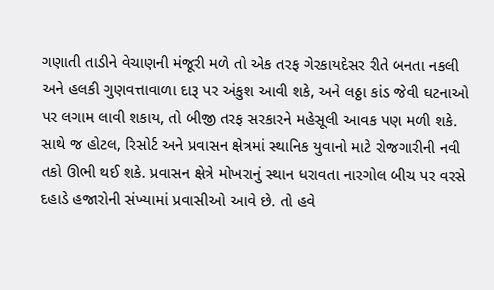ગણાતી તાડીને વેચાણની મંજૂરી મળે તો એક તરફ ગેરકાયદેસર રીતે બનતા નકલી અને હલકી ગુણવત્તાવાળા દારૂ પર અંકુશ આવી શકે, અને લઠ્ઠા કાંડ જેવી ઘટનાઓ પર લગામ લાવી શકાય, તો બીજી તરફ સરકારને મહેસૂલી આવક પણ મળી શકે. સાથે જ હોટલ, રિસોર્ટ અને પ્રવાસન ક્ષેત્રમાં સ્થાનિક યુવાનો માટે રોજગારીની નવી તકો ઊભી થઈ શકે. પ્રવાસન ક્ષેત્રે મોખરાનું સ્થાન ધરાવતા નારગોલ બીચ પર વરસે દહાડે હજારોની સંખ્યામાં પ્રવાસીઓ આવે છે. તો હવે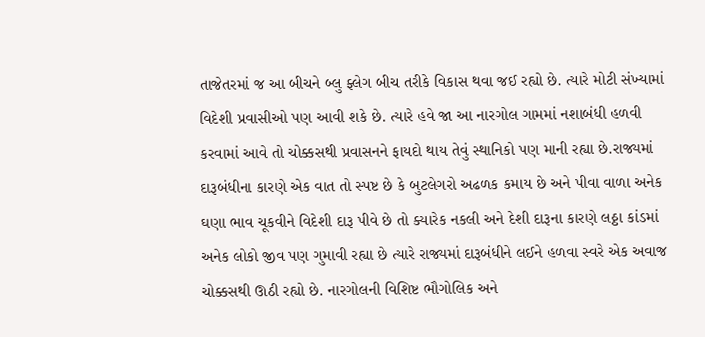તાજેતરમાં જ આ બીચને બ્લુ ફ્લેગ બીચ તરીકે વિકાસ થવા જઈ રહ્યો છે. ત્યારે મોટી સંખ્યામાં વિદેશી પ્રવાસીઓ પણ આવી શકે છે. ત્યારે હવે જા આ નારગોલ ગામમાં નશાબંધી હળવી કરવામાં આવે તો ચોક્કસથી પ્રવાસનને ફાયદો થાય તેવું સ્થાનિકો પણ માની રહ્યા છે.રાજ્યમાં દારૂબંધીના કારણે એક વાત તો સ્પષ્ટ છે કે બુટલેગરો અઢળક કમાય છે અને પીવા વાળા અનેક ઘણા ભાવ ચૂકવીને વિદેશી દારૂ પીવે છે તો ક્યારેક નકલી અને દેશી દારૂના કારણે લઠ્ઠા કાંડમાં અનેક લોકો જીવ પણ ગુમાવી રહ્યા છે ત્યારે રાજ્યમાં દારૂબંધીને લઈને હળવા સ્વરે એક અવાજ ચોક્કસથી ઊઠી રહ્યો છે. નારગોલની વિશિષ્ટ ભૌગોલિક અને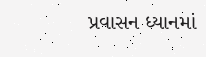પ્રવાસન ધ્યાનમાં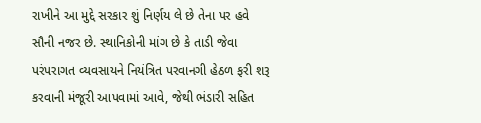રાખીને આ મુદ્દે સરકાર શું નિર્ણય લે છે તેના પર હવે સૌની નજર છે. સ્થાનિકોની માંગ છે કે તાડી જેવા પરંપરાગત વ્યવસાયને નિયંત્રિત પરવાનગી હેઠળ ફરી શરૂ કરવાની મંજૂરી આપવામાં આવે, જેથી ભંડારી સહિત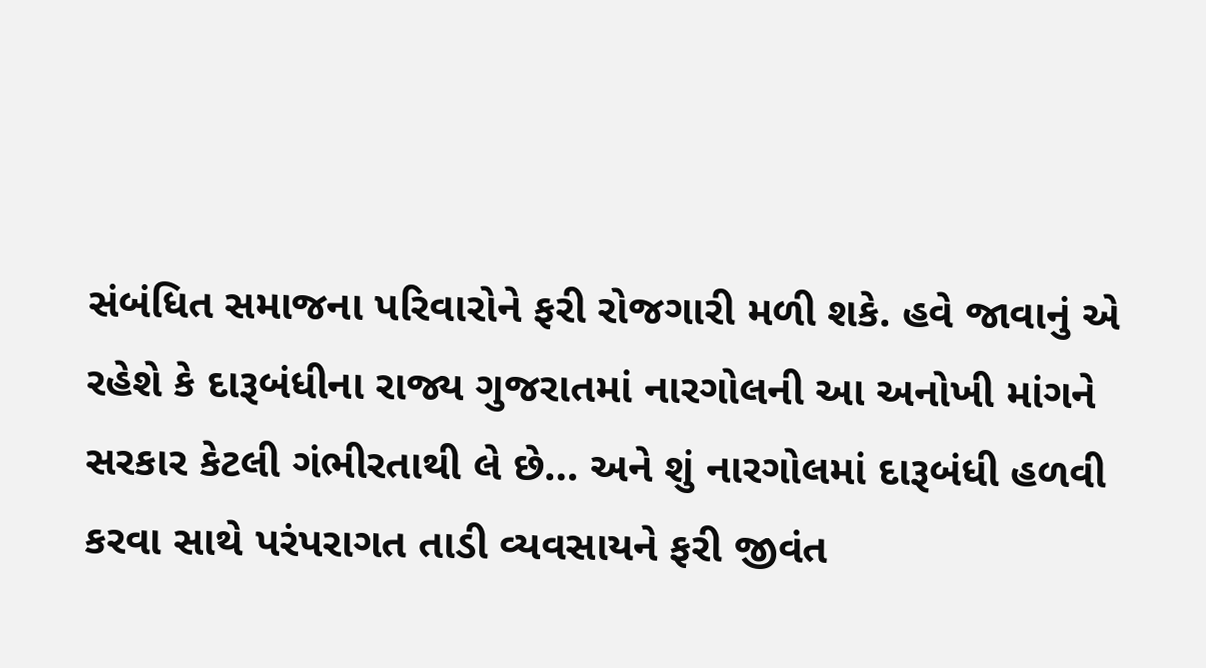સંબંધિત સમાજના પરિવારોને ફરી રોજગારી મળી શકે. હવે જાવાનું એ રહેશે કે દારૂબંધીના રાજ્ય ગુજરાતમાં નારગોલની આ અનોખી માંગને સરકાર કેટલી ગંભીરતાથી લે છે… અને શું નારગોલમાં દારૂબંધી હળવી કરવા સાથે પરંપરાગત તાડી વ્યવસાયને ફરી જીવંત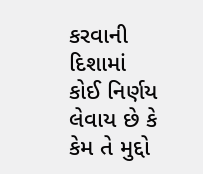કરવાની દિશામાં કોઈ નિર્ણય લેવાય છે કે કેમ તે મુદ્દો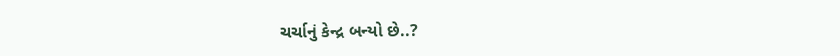ચર્ચાનું કેન્દ્ર બન્યો છે..?